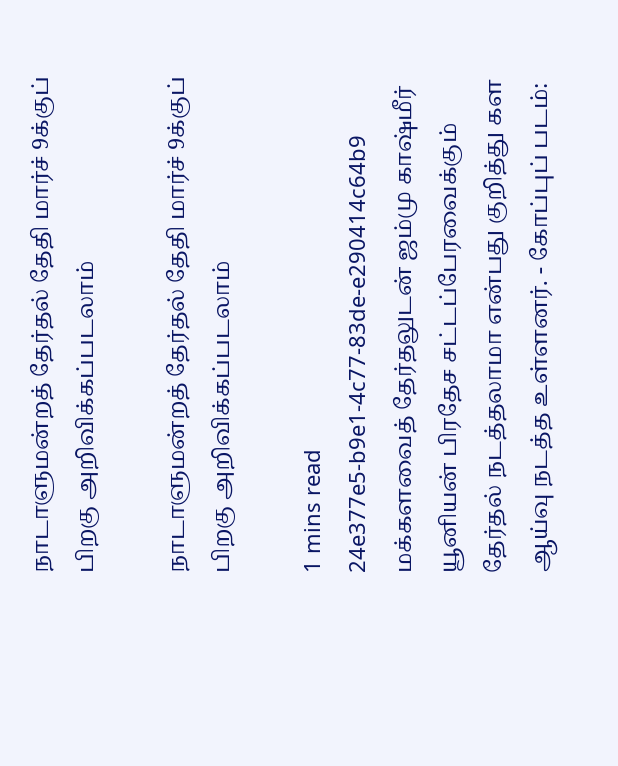நாடாளுமன்றத் தேர்தல் தேதி மார்ச் 9க்குப் பிறகு அறிவிக்கப்படலாம்

நாடாளுமன்றத் தேர்தல் தேதி மார்ச் 9க்குப் பிறகு அறிவிக்கப்படலாம்

1 mins read
24e377e5-b9e1-4c77-83de-e290414c64b9
மக்களவைத் தேர்தலுடன் ஜம்மு காஷ்மீர் யூனியன் பிரதேச சட்டப்பேரவைக்கும் தேர்தல் நடத்தலாமா என்பது குறித்து கள ஆய்வு நடத்த உள்ளனர். - கோப்புப் படம்: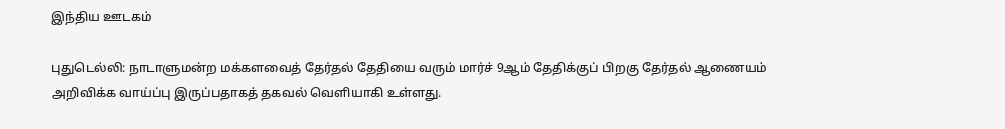இந்திய ஊடகம்

புதுடெல்லி: நாடாளுமன்ற மக்களவைத் தேர்தல் தேதியை வரும் மார்ச் 9ஆம் தேதிக்குப் பிறகு தேர்தல் ஆணையம் அறிவிக்க வாய்ப்பு இருப்பதாகத் தகவல் வெளியாகி உள்ளது.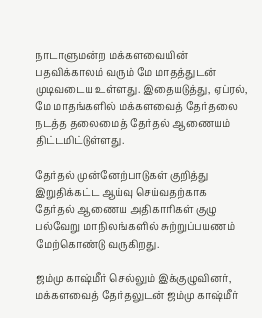நாடாளுமன்ற மக்களவையின் பதவிக்காலம் வரும் மே மாதத்துடன் முடிவடைய உள்ளது. இதையடுத்து, ஏப்ரல், மே மாதங்களில் மக்களவைத் தேர்தலை நடத்த தலைமைத் தேர்தல் ஆணையம் திட்டமிட்டுள்ளது.

தேர்தல் முன்னேற்பாடுகள் குறித்து இறுதிக்கட்ட ஆய்வு செய்வதற்காக தேர்தல் ஆணைய அதிகாரிகள் குழு பல்வேறு மாநிலங்களில் சுற்றுப்பயணம் மேற்கொண்டு வருகிறது.

ஜம்மு காஷ்மீர் செல்லும் இக்குழுவினர், மக்களவைத் தேர்தலுடன் ஜம்மு காஷ்மீர்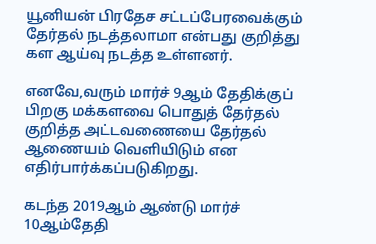யூனியன் பிரதேச சட்டப்பேரவைக்கும் தேர்தல் நடத்தலாமா என்பது குறித்து கள ஆய்வு நடத்த உள்ளனர்.

எனவே,வரும் மார்ச் 9ஆம் தேதிக்குப் பிறகு மக்களவை பொதுத் தேர்தல் குறித்த அட்டவணையை தேர்தல் ஆணையம் வெளியிடும் என எதிர்பார்க்கப்படுகிறது.

கடந்த 2019ஆம் ஆண்டு மார்ச் 10ஆம்தேதி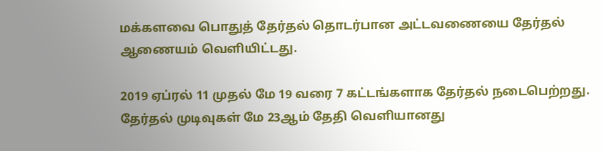மக்களவை பொதுத் தேர்தல் தொடர்பான அட்டவணையை தேர்தல் ஆணையம் வெளியிட்டது.

2019 ஏப்ரல் 11 முதல் மே 19 வரை 7 கட்டங்களாக தேர்தல் நடைபெற்றது. தேர்தல் முடிவுகள் மே 23ஆம் தேதி வெளியானது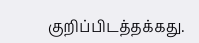குறிப்பிடத்தக்கது.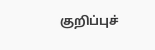குறிப்புச்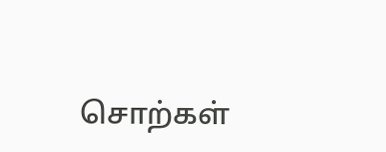சொற்கள்